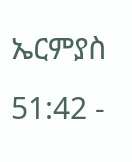ኤርምያስ 51:42 -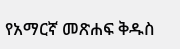የአማርኛ መጽሐፍ ቅዱስ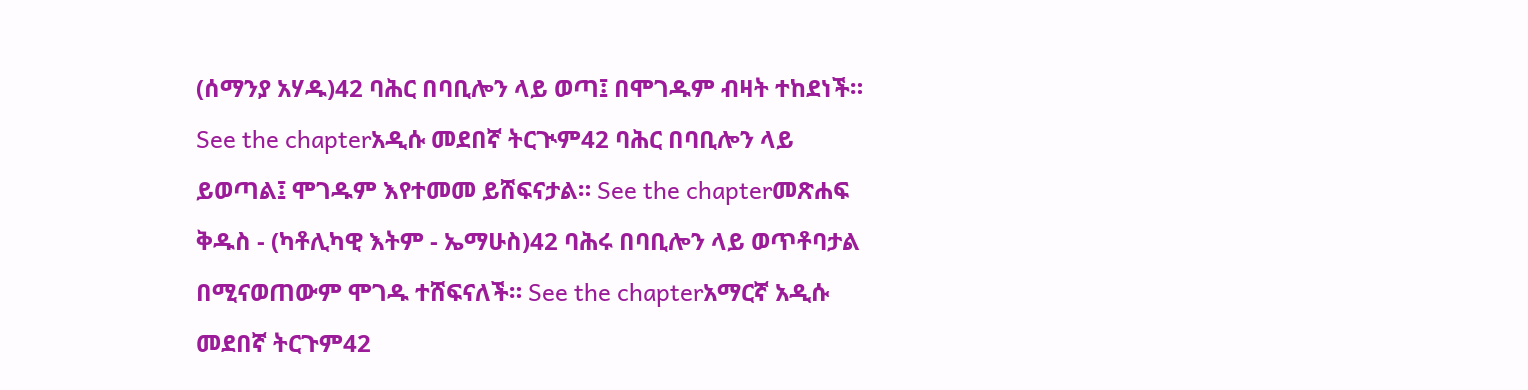(ሰማንያ አሃዱ)42 ባሕር በባቢሎን ላይ ወጣ፤ በሞገዱም ብዛት ተከደነች። See the chapterአዲሱ መደበኛ ትርጒም42 ባሕር በባቢሎን ላይ ይወጣል፤ ሞገዱም እየተመመ ይሸፍናታል። See the chapterመጽሐፍ ቅዱስ - (ካቶሊካዊ እትም - ኤማሁስ)42 ባሕሩ በባቢሎን ላይ ወጥቶባታል በሚናወጠውም ሞገዱ ተሸፍናለች። See the chapterአማርኛ አዲሱ መደበኛ ትርጉም42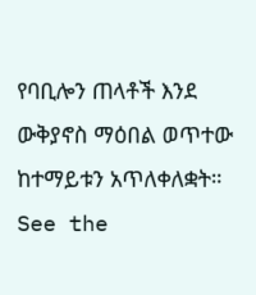የባቢሎን ጠላቶች እንደ ውቅያኖስ ማዕበል ወጥተው ከተማይቱን አጥለቀለቋት። See the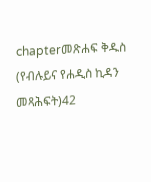chapterመጽሐፍ ቅዱስ (የብሉይና የሐዲስ ኪዳን መጻሕፍት)42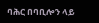ባሕር በባቢሎን ላይ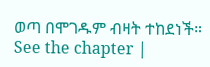ወጣ በሞገዱም ብዛት ተከደነች። See the chapter |